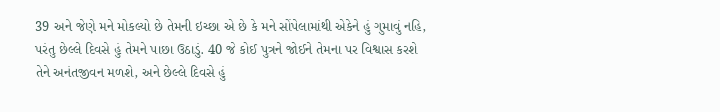39 અને જેણે મને મોકલ્યો છે તેમની ઇચ્છા એ છે કે મને સોંપેલામાંથી એકેને હું ગુમાવું નહિ, પરંતુ છેલ્લે દિવસે હું તેમને પાછા ઉઠાડું. 40 જે કોઈ પુત્રને જોઈને તેમના પર વિશ્વાસ કરશે તેને અનંતજીવન મળશે, અને છેલ્લે દિવસે હું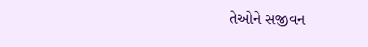તેઓને સજીવન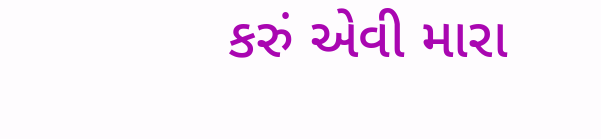કરું એવી મારા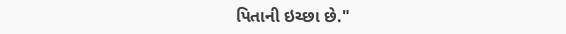પિતાની ઇચ્છા છે."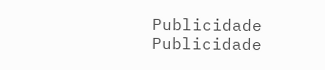Publicidade
Publicidade